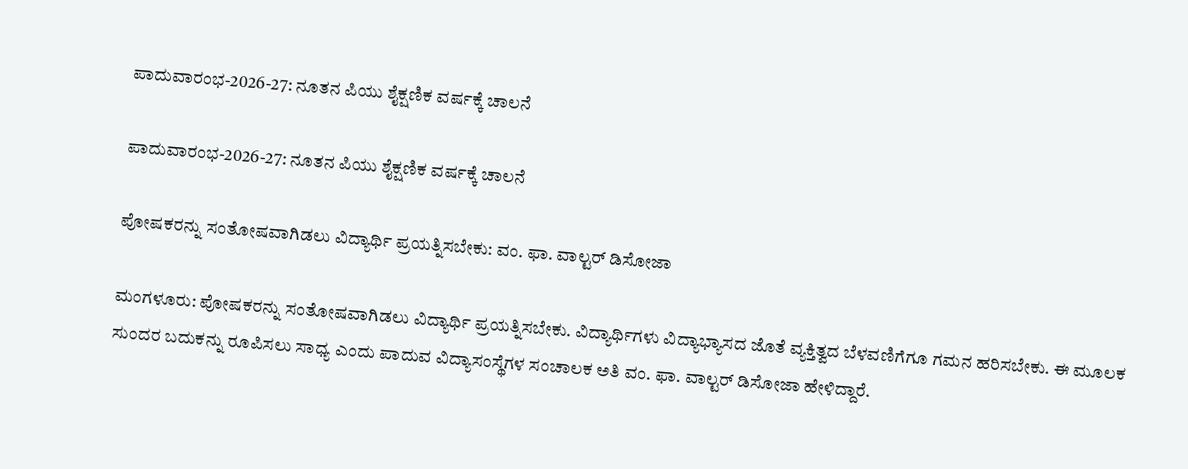ಪಾದುವಾರಂಭ-2026-27: ನೂತನ ಪಿಯು ಶೈಕ್ಷಣಿಕ ವರ್ಷಕ್ಕೆ ಚಾಲನೆ

ಪಾದುವಾರಂಭ-2026-27: ನೂತನ ಪಿಯು ಶೈಕ್ಷಣಿಕ ವರ್ಷಕ್ಕೆ ಚಾಲನೆ

ಪೋಷಕರನ್ನು ಸಂತೋಷವಾಗಿಡಲು ವಿದ್ಯಾರ್ಥಿ ಪ್ರಯತ್ನಿಸಬೇಕು: ವಂ. ಫಾ. ವಾಲ್ಟರ್‌ ಡಿಸೋಜಾ

ಮಂಗಳೂರು: ಪೋಷಕರನ್ನು ಸಂತೋಷವಾಗಿಡಲು ವಿದ್ಯಾರ್ಥಿ ಪ್ರಯತ್ನಿಸಬೇಕು. ವಿದ್ಯಾರ್ಥಿಗಳು ವಿದ್ಯಾಭ್ಯಾಸದ ಜೊತೆ ವ್ಯಕ್ತಿತ್ವದ ಬೆಳವಣಿಗೆಗೂ ಗಮನ ಹರಿಸಬೇಕು. ಈ ಮೂಲಕ ಸುಂದರ ಬದುಕನ್ನು ರೂಪಿಸಲು ಸಾಧ್ಯ ಎಂದು ಪಾದುವ ವಿದ್ಯಾಸಂಸ್ಥೆಗಳ ಸಂಚಾಲಕ ಅತಿ ವಂ. ಫಾ. ವಾಲ್ಟರ್‌ ಡಿಸೋಜಾ ಹೇಳಿದ್ದಾರೆ.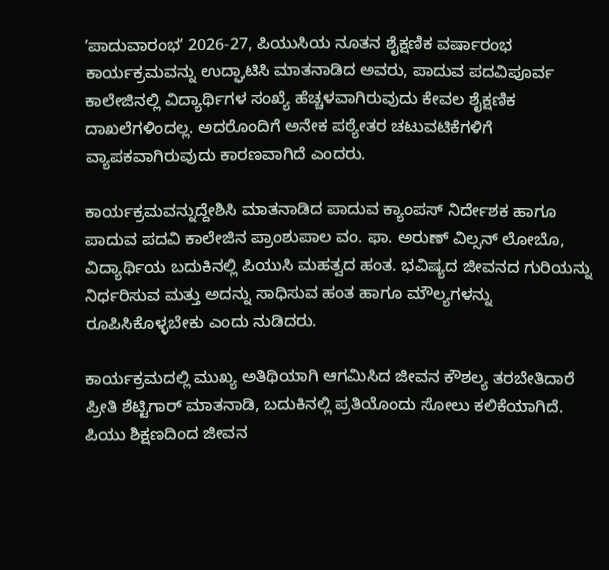ʼಪಾದುವಾರಂಭʼ 2026-27, ಪಿಯುಸಿಯ ನೂತನ ಶೈಕ್ಷಣಿಕ ವರ್ಷಾರಂಭ ಕಾರ್ಯಕ್ರಮವನ್ನು ಉದ್ಘಾಟಿಸಿ ಮಾತನಾಡಿದ ಅವರು, ಪಾದುವ ಪದವಿಪೂರ್ವ ಕಾಲೇಜಿನಲ್ಲಿ ವಿದ್ಯಾರ್ಥಿಗಳ ಸಂಖ್ಯೆ ಹೆಚ್ಚಳವಾಗಿರುವುದು ಕೇವಲ ಶೈಕ್ಷಣಿಕ ದಾಖಲೆಗಳಿಂದಲ್ಲ. ಅದರೊಂದಿಗೆ ಅನೇಕ ಪಠ್ಯೇತರ ಚಟುವಟಿಕೆಗಳಿಗೆ ವ್ಯಾಪಕವಾಗಿರುವುದು ಕಾರಣವಾಗಿದೆ ಎಂದರು.

ಕಾರ್ಯಕ್ರಮವನ್ನುದ್ದೇಶಿಸಿ ಮಾತನಾಡಿದ ಪಾದುವ ಕ್ಯಾಂಪಸ್‌ ನಿರ್ದೇಶಕ ಹಾಗೂ ಪಾದುವ ಪದವಿ ಕಾಲೇಜಿನ ಪ್ರಾಂಶುಪಾಲ ವಂ. ಫಾ. ಅರುಣ್‌ ವಿಲ್ಸನ್‌ ಲೋಬೊ, ವಿದ್ಯಾರ್ಥಿಯ ಬದುಕಿನಲ್ಲಿ ಪಿಯುಸಿ ಮಹತ್ವದ ಹಂತ. ಭವಿಷ್ಯದ ಜೀವನದ ಗುರಿಯನ್ನು ನಿರ್ಧರಿಸುವ ಮತ್ತು ಅದನ್ನು ಸಾಧಿಸುವ ಹಂತ ಹಾಗೂ ಮೌಲ್ಯಗಳನ್ನು ರೂಪಿಸಿಕೊಳ್ಳಬೇಕು ಎಂದು ನುಡಿದರು.

ಕಾರ್ಯಕ್ರಮದಲ್ಲಿ ಮುಖ್ಯ ಅತಿಥಿಯಾಗಿ ಆಗಮಿಸಿದ ಜೀವನ ಕೌಶಲ್ಯ ತರಬೇತಿದಾರೆ ಪ್ರೀತಿ ಶೆಟ್ಟಿಗಾರ್‌ ಮಾತನಾಡಿ, ಬದುಕಿನಲ್ಲಿ ಪ್ರತಿಯೊಂದು ಸೋಲು ಕಲಿಕೆಯಾಗಿದೆ. ಪಿಯು ಶಿಕ್ಷಣದಿಂದ ಜೀವನ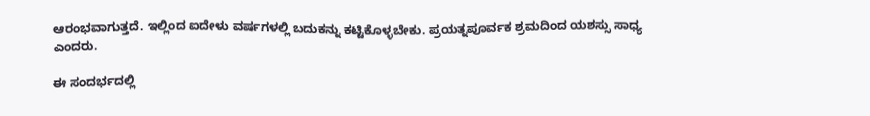ಆರಂಭವಾಗುತ್ತದೆ. ಇಲ್ಲಿಂದ ಐದೇಳು ವರ್ಷಗಳಲ್ಲಿ ಬದುಕನ್ನು ಕಟ್ಟಿಕೊಳ್ಳಬೇಕು. ಪ್ರಯತ್ನಪೂರ್ವಕ ಶ್ರಮದಿಂದ ಯಶಸ್ಸು ಸಾಧ್ಯ ಎಂದರು.

ಈ ಸಂದರ್ಭದಲ್ಲಿ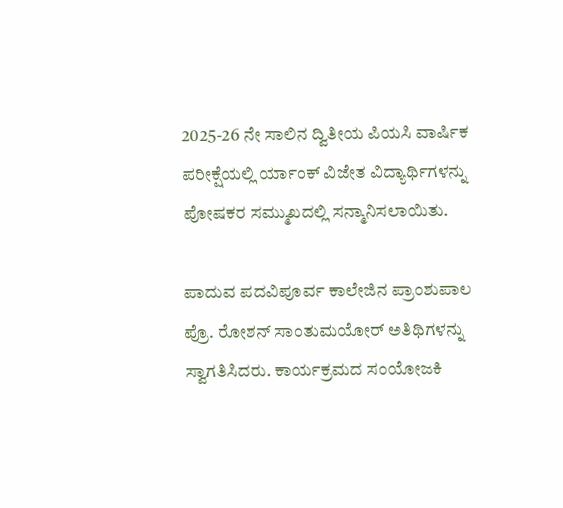2025-26 ನೇ ಸಾಲಿನ ದ್ವಿತೀಯ ಪಿಯಸಿ ವಾರ್ಷಿಕ ಪರೀಕ್ಷೆಯಲ್ಲಿ ರ್ಯಾಂಕ್‌ ವಿಜೇತ ವಿದ್ಯಾರ್ಥಿಗಳನ್ನು ಪೋಷಕರ ಸಮ್ಮುಖದಲ್ಲಿ ಸನ್ಮಾನಿಸಲಾಯಿತು.

ಪಾದುವ ಪದವಿಪೂರ್ವ ಕಾಲೇಜಿನ ಪ್ರಾಂಶುಪಾಲ ಪ್ರೊ. ರೋಶನ್‌ ಸಾಂತುಮಯೋರ್‌ ಅತಿಥಿಗಳನ್ನು ಸ್ವಾಗತಿಸಿದರು. ಕಾರ್ಯಕ್ರಮದ ಸಂಯೋಜಕಿ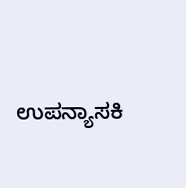ಉಪನ್ಯಾಸಕಿ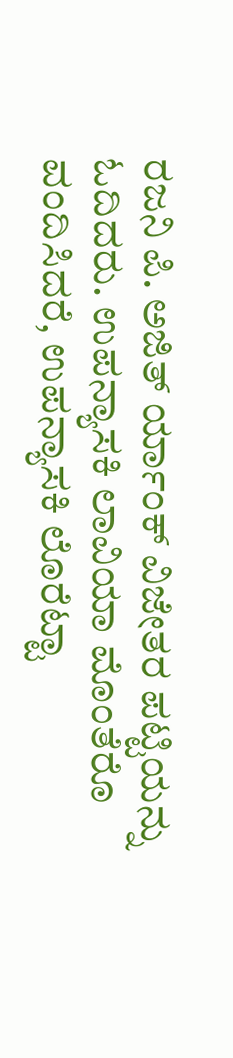ರಜನಿ ಪಿ. ಅಜಿತ್‌ ರ್ಯಾಂಕ್‌ ವಿಜೇತರ ಪಟ್ಟಿಯನ್ನು ಓದಿದರು. ಉಪನ್ಯಾಸಕಿ ಲಾವಿಯಾ ಮೊಂತೆರೊ ವಂದಿಸಿದರೆ, ಉಪನ್ಯಾಸಕಿ ಲೊರೆಟ್ಟಾ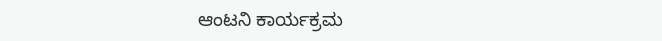ಆಂಟನಿ ಕಾರ್ಯಕ್ರಮ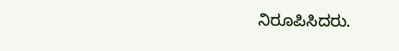ನಿರೂಪಿಸಿದರು.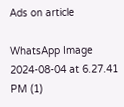Ads on article

WhatsApp Image 2024-08-04 at 6.27.41 PM (1)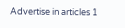Advertise in articles 1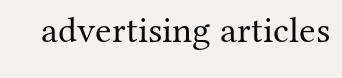advertising articles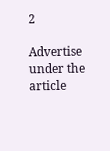2

Advertise under the article